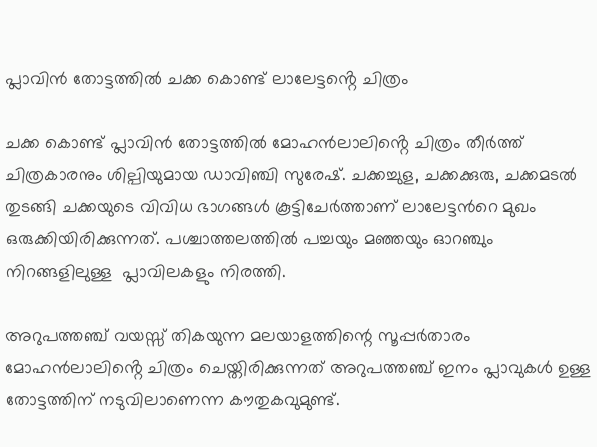പ്ലാവിൻ തോട്ടത്തിൽ ചക്ക കൊണ്ട് ലാലേട്ടൻ്റെ ചിത്രം

ചക്ക കൊണ്ട് പ്ലാവിൻ തോട്ടത്തിൽ മോഹൻലാലിൻ്റെ ചിത്രം തീർത്ത് ചിത്രകാരനും ശില്പിയുമായ ഡാവിഞ്ചി സുരേഷ്. ചക്കച്ചുള, ചക്കക്കുരു, ചക്കമടല്‍ തുടങ്ങി ചക്കയുടെ വിവിധ ഭാഗങ്ങൾ കൂട്ടിചേര്‍ത്താണ് ലാലേട്ടന്‍റെ മുഖം ഒരുക്കിയിരിക്കുന്നത്. പശ്ചാത്തലത്തില്‍ പച്ചയും മഞ്ഞയും ഓറഞ്ചും നിറങ്ങളിലുള്ള  പ്ലാവിലകളും നിരത്തി.

അറുപത്തഞ്ച് വയസ്സ് തികയുന്ന മലയാളത്തിന്റെ സൂപ്പർതാരം മോഹൻലാലിൻ്റെ ചിത്രം ചെയ്തിരിക്കുന്നത് അറുപത്തഞ്ച് ഇനം പ്ലാവുകള്‍ ഉള്ള തോട്ടത്തിന് നടുവിലാണെന്ന കൗതുകവുമുണ്ട്.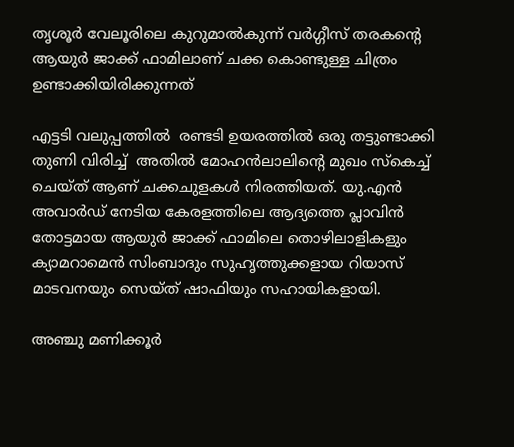തൃശൂര്‍ വേലൂരിലെ കുറുമാല്‍കുന്ന് വര്‍ഗ്ഗീസ് തരകന്‍റെ  ആയുര്‍ ജാക്ക് ഫാമിലാണ് ചക്ക കൊണ്ടുള്ള ചിത്രം ഉണ്ടാക്കിയിരിക്കുന്നത്

എട്ടടി വലുപ്പത്തില്‍  രണ്ടടി ഉയരത്തില്‍ ഒരു തട്ടുണ്ടാക്കി തുണി വിരിച്ച്  അതില്‍ മോഹന്‍ലാലിന്‍റെ മുഖം സ്കെച്ച് ചെയ്ത് ആണ് ചക്കചുളകള്‍ നിരത്തിയത്. യു.എന്‍ അവാര്‍ഡ് നേടിയ കേരളത്തിലെ ആദ്യത്തെ പ്ലാവിൻ തോട്ടമായ ആയുര്‍ ജാക്ക് ഫാമിലെ തൊഴിലാളികളും ക്യാമറാമെന്‍ സിംബാദും സുഹൃത്തുക്കളായ റിയാസ് മാടവനയും സെയ്ത് ഷാഫിയും സഹായികളായി.

അഞ്ചു മണിക്കൂര്‍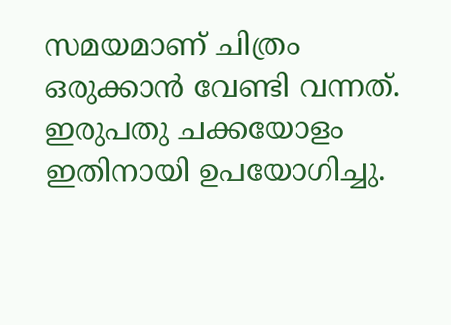സമയമാണ് ചിത്രം ഒരുക്കാൻ വേണ്ടി വന്നത്. ഇരുപതു ചക്കയോളം ഇതിനായി ഉപയോഗിച്ചു.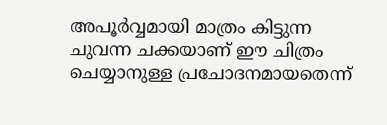അപൂര്‍വ്വമായി മാത്രം കിട്ടുന്ന ചുവന്ന ചക്കയാണ് ഈ ചിത്രം ചെയ്യാനുള്ള പ്രചോദനമായതെന്ന്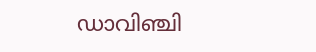ഡാവിഞ്ചി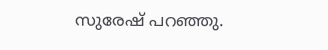സുരേഷ് പറഞ്ഞു.